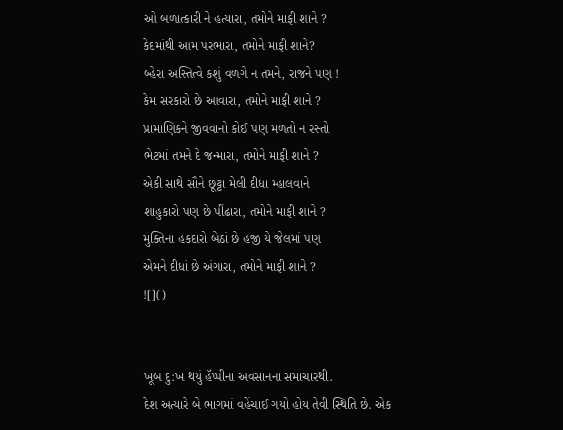ઓ બળાત્કારી ને હત્યારા, તમોને માફી શાને ?
કેદમાંથી આમ પરભારા, તમોને માફી શાને?
બ્હેરા અસ્તિત્વે કશું વળગે ન તમને, રાજને પણ !
કેમ સરકારો છે આવારા, તમોને માફી શાને ?
પ્રામાણિકને જીવવાનો કોઈ પણ મળતો ન રસ્તો
ભેટમાં તમને દે જન્મારા, તમોને માફી શાને ?
એકી સાથે સૌને છૂટ્ટા મેલી દીધા મ્હાલવાને
શાહુકારો પણ છે પીંઢારા, તમોને માફી શાને ?
મુક્તિના હકદારો બેઠાં છે હજી યે જેલમાં પણ
એમને દીધાં છે અંગારા, તમોને માફી શાને ?
![]()


ખૂબ દુ:ખ થયું હૅપ્પીના અવસાનના સમાચારથી.
દેશ અત્યારે બે ભાગમાં વહેંચાઈ ગયો હોય તેવી સ્થિતિ છે. એક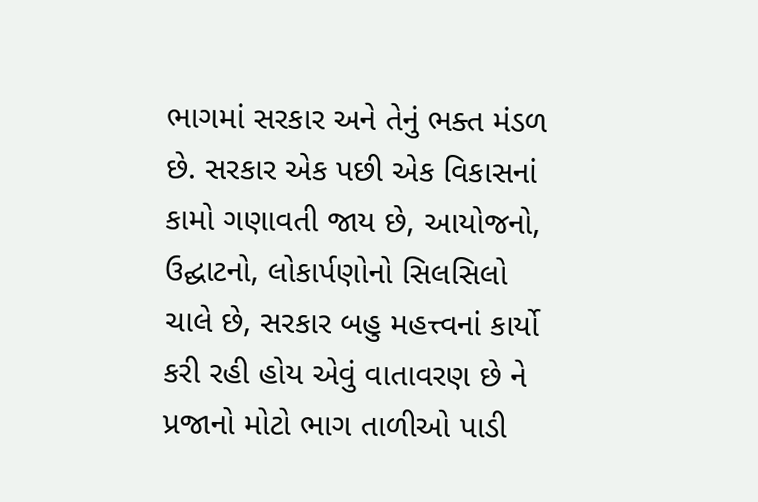ભાગમાં સરકાર અને તેનું ભક્ત મંડળ છે. સરકાર એક પછી એક વિકાસનાં કામો ગણાવતી જાય છે, આયોજનો, ઉદ્ઘાટનો, લોકાર્પણોનો સિલસિલો ચાલે છે, સરકાર બહુ મહત્ત્વનાં કાર્યો કરી રહી હોય એવું વાતાવરણ છે ને પ્રજાનો મોટો ભાગ તાળીઓ પાડી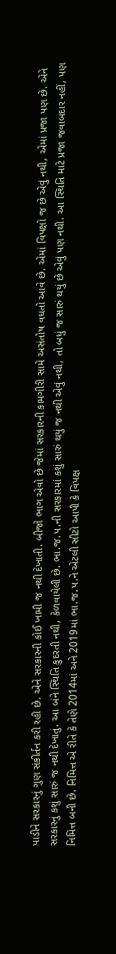પાડીને સરકારનું ગુણ સંકીર્તન કરી રહી છે. એને સરકારની કોઈ ખામી જ નથી દેખાતી. બીજો ભાગ એવો છે જેમાં સરકારની કામગીરી સામે અસંતોષ વધતો આવે છે. એમાં વિપક્ષો જ છે એવું નથી, એમાં પ્રજા પણ છે. એને સરકારનું કશું સારું જ નથી દેખાતું. આ બંને સ્થિતિ કુદરતી નથી, કેળવાયેલી છે. ભા.જ.પ.ની સરકારમાં કશું સારું થયું જ નથી એવું નથી, તો બધું જ સારું થયું છે એવું પણ નથી. આ સ્થિતિ માટે પ્રજા જવાબદાર નહીં, પણ નિમિત્ત બની છે. નિમિત્ત એ રીતે કે તેણે 2014માં અને 2019માં ભા.જ.પ.ને એટલી સીટો આપી કે વિપક્ષ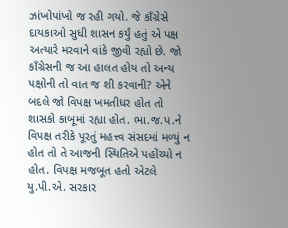ઝાંખોપાંખો જ રહી ગયો. જે કાઁગ્રેસે દાયકાઓ સુધી શાસન કર્યું હતું એ પક્ષ અત્યારે મરવાને વાંકે જીવી રહ્યો છે. જો કાઁગ્રેસની જ આ હાલત હોય તો અન્ય પક્ષોની તો વાત જ શી કરવાની? એને બદલે જો વિપક્ષ ખમતીધર હોત તો શાસકો કાબૂમાં રહ્યા હોત. ભા.જ.પ.ને વિપક્ષ તરીકે પૂરતું મહત્ત્વ સંસદમાં મળ્યું ન હોત તો તે આજની સ્થિતિએ પહોંચ્યો ન હોત. વિપક્ષ મજબૂત હતો એટલે યુ.પી.એ. સરકાર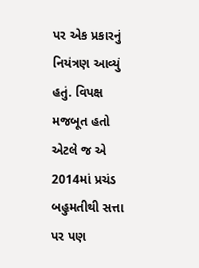પર એક પ્રકારનું નિયંત્રણ આવ્યું હતું. વિપક્ષ મજબૂત હતો એટલે જ એ 2014માં પ્રચંડ બહુમતીથી સત્તા પર પણ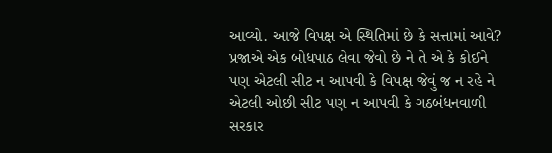આવ્યો. આજે વિપક્ષ એ સ્થિતિમાં છે કે સત્તામાં આવે? પ્રજાએ એક બોધપાઠ લેવા જેવો છે ને તે એ કે કોઈને પણ એટલી સીટ ન આપવી કે વિપક્ષ જેવું જ ન રહે ને એટલી ઓછી સીટ પણ ન આપવી કે ગઠબંધનવાળી સરકાર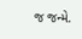જ જન્મે.